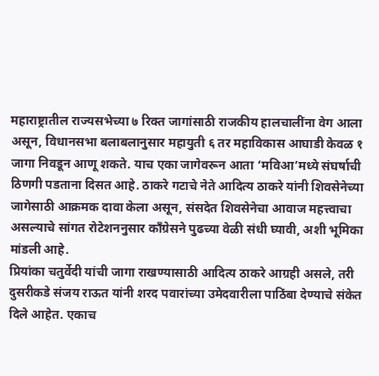महाराष्ट्रातील राज्यसभेच्या ७ रिक्त जागांसाठी राजकीय हालचालींना वेग आला असून, विधानसभा बलाबलानुसार महायुती ६ तर महाविकास आघाडी केवळ १ जागा निवडून आणू शकते. याच एका जागेवरून आता ‘मविआ’मध्ये संघर्षाची ठिणगी पडताना दिसत आहे. ठाकरे गटाचे नेते आदित्य ठाकरे यांनी शिवसेनेच्या जागेसाठी आक्रमक दावा केला असून, संसदेत शिवसेनेचा आवाज महत्त्वाचा असल्याचे सांगत रोटेशननुसार काँग्रेसने पुढच्या वेळी संधी घ्यावी, अशी भूमिका मांडली आहे.
प्रियांका चतुर्वेदी यांची जागा राखण्यासाठी आदित्य ठाकरे आग्रही असले, तरी दुसरीकडे संजय राऊत यांनी शरद पवारांच्या उमेदवारीला पाठिंबा देण्याचे संकेत दिले आहेत. एकाच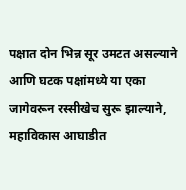पक्षात दोन भिन्न सूर उमटत असल्याने आणि घटक पक्षांमध्ये या एका जागेवरून रस्सीखेच सुरू झाल्याने, महाविकास आघाडीत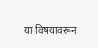या विषयावरून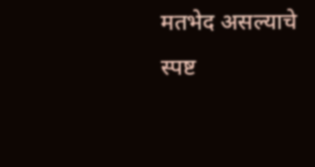मतभेद असल्याचे स्पष्ट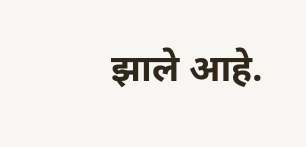झाले आहे.